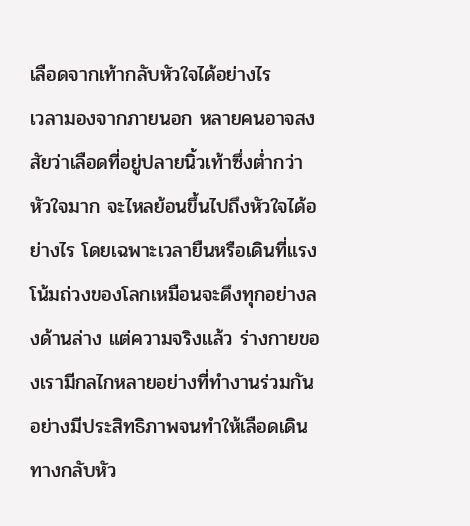เลือดจากเท้ากลับหัวใจได้อย่างไร
เวลามองจากภายนอก หลายคนอาจสงสัยว่าเลือดที่อยู่ปลายนิ้วเท้าซึ่งต่ำกว่าหัวใจมาก จะไหลย้อนขึ้นไปถึงหัวใจได้อย่างไร โดยเฉพาะเวลายืนหรือเดินที่แรงโน้มถ่วงของโลกเหมือนจะดึงทุกอย่างลงด้านล่าง แต่ความจริงแล้ว ร่างกายของเรามีกลไกหลายอย่างที่ทำงานร่วมกันอย่างมีประสิทธิภาพจนทำให้เลือดเดินทางกลับหัว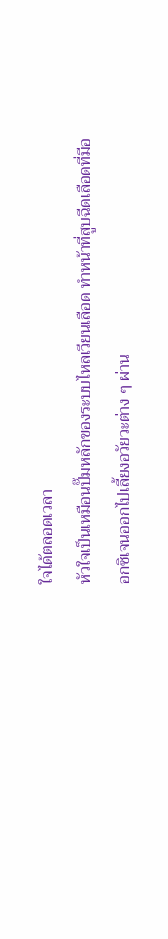ใจได้ตลอดเวลา
หัวใจเป็นเหมือนปั๊มหลักของระบบไหลเวียนเลือด ทำหน้าที่สูบฉีดเลือดที่มีออกซิเจนออกไปเลี้ยงอวัยวะต่าง ๆ ผ่าน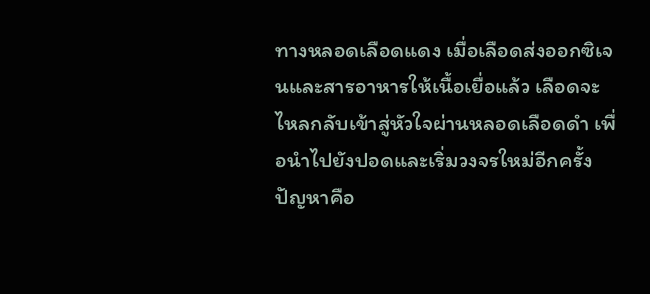ทางหลอดเลือดแดง เมื่อเลือดส่งออกซิเจนและสารอาหารให้เนื้อเยื่อแล้ว เลือดจะไหลกลับเข้าสู่หัวใจผ่านหลอดเลือดดำ เพื่อนำไปยังปอดและเริ่มวงจรใหม่อีกครั้ง
ปัญหาคือ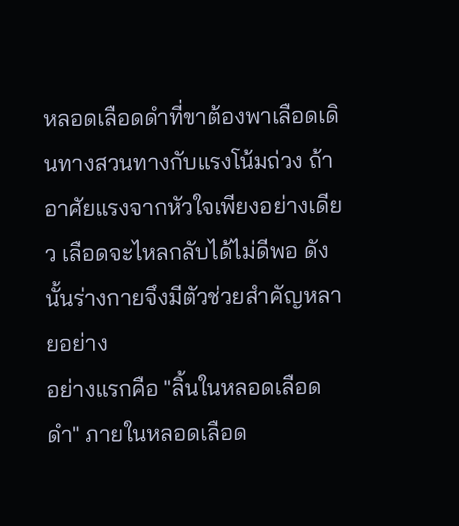หลอดเลือดดำที่ขาต้องพาเลือดเดินทางสวนทางกับแรงโน้มถ่วง ถ้าอาศัยแรงจากหัวใจเพียงอย่างเดียว เลือดจะไหลกลับได้ไม่ดีพอ ดังนั้นร่างกายจึงมีตัวช่วยสำคัญหลายอย่าง
อย่างแรกคือ "ลิ้นในหลอดเลือดดำ" ภายในหลอดเลือด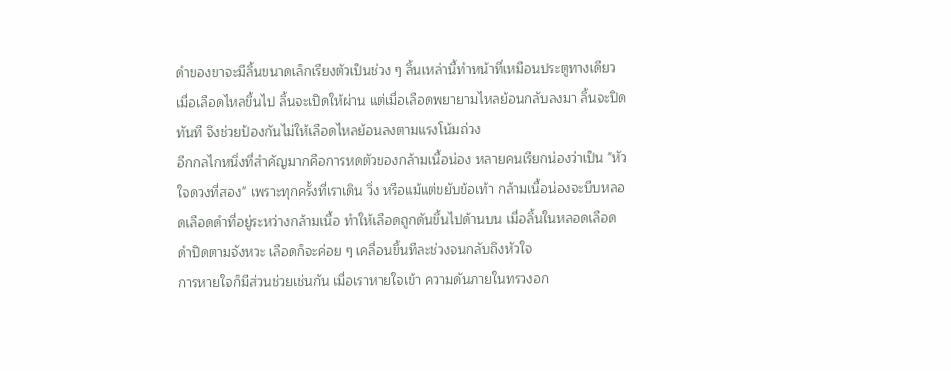ดำของขาจะมีลิ้นขนาดเล็กเรียงตัวเป็นช่วง ๆ ลิ้นเหล่านี้ทำหน้าที่เหมือนประตูทางเดียว เมื่อเลือดไหลขึ้นไป ลิ้นจะเปิดให้ผ่าน แต่เมื่อเลือดพยายามไหลย้อนกลับลงมา ลิ้นจะปิดทันที จึงช่วยป้องกันไม่ให้เลือดไหลย้อนลงตามแรงโน้มถ่วง
อีกกลไกหนึ่งที่สำคัญมากคือการหดตัวของกล้ามเนื้อน่อง หลายคนเรียกน่องว่าเป็น "หัวใจดวงที่สอง" เพราะทุกครั้งที่เราเดิน วิ่ง หรือแม้แต่ขยับข้อเท้า กล้ามเนื้อน่องจะบีบหลอดเลือดดำที่อยู่ระหว่างกล้ามเนื้อ ทำให้เลือดถูกดันขึ้นไปด้านบน เมื่อลิ้นในหลอดเลือดดำปิดตามจังหวะ เลือดก็จะค่อย ๆ เคลื่อนขึ้นทีละช่วงจนกลับถึงหัวใจ
การหายใจก็มีส่วนช่วยเช่นกัน เมื่อเราหายใจเข้า ความดันภายในทรวงอก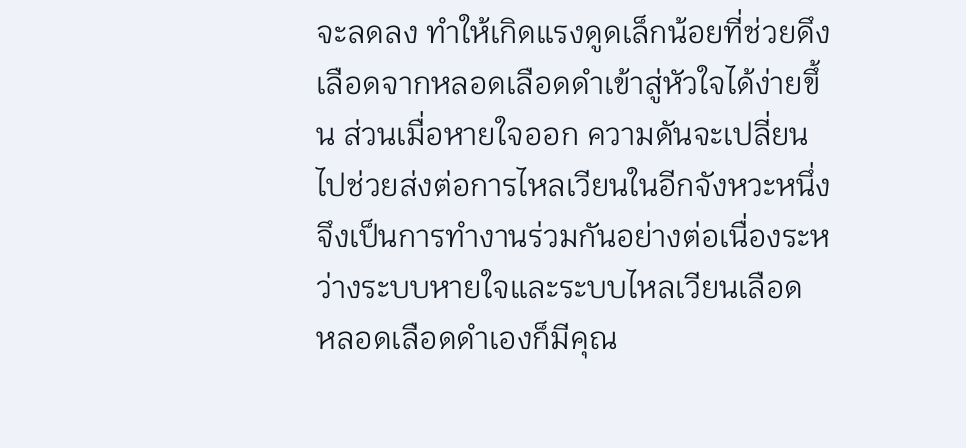จะลดลง ทำให้เกิดแรงดูดเล็กน้อยที่ช่วยดึงเลือดจากหลอดเลือดดำเข้าสู่หัวใจได้ง่ายขึ้น ส่วนเมื่อหายใจออก ความดันจะเปลี่ยนไปช่วยส่งต่อการไหลเวียนในอีกจังหวะหนึ่ง จึงเป็นการทำงานร่วมกันอย่างต่อเนื่องระหว่างระบบหายใจและระบบไหลเวียนเลือด
หลอดเลือดดำเองก็มีคุณ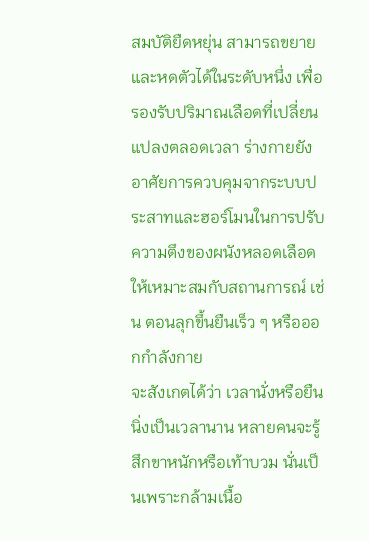สมบัติยืดหยุ่น สามารถขยายและหดตัวได้ในระดับหนึ่ง เพื่อรองรับปริมาณเลือดที่เปลี่ยนแปลงตลอดเวลา ร่างกายยังอาศัยการควบคุมจากระบบประสาทและฮอร์โมนในการปรับความตึงของผนังหลอดเลือดให้เหมาะสมกับสถานการณ์ เช่น ตอนลุกขึ้นยืนเร็ว ๆ หรือออกกำลังกาย
จะสังเกตได้ว่า เวลานั่งหรือยืนนิ่งเป็นเวลานาน หลายคนจะรู้สึกขาหนักหรือเท้าบวม นั่นเป็นเพราะกล้ามเนื้อ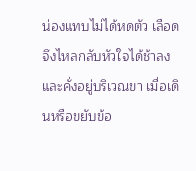น่องแทบไม่ได้หดตัว เลือดจึงไหลกลับหัวใจได้ช้าลงและคั่งอยู่บริเวณขา เมื่อเดินหรือขยับข้อ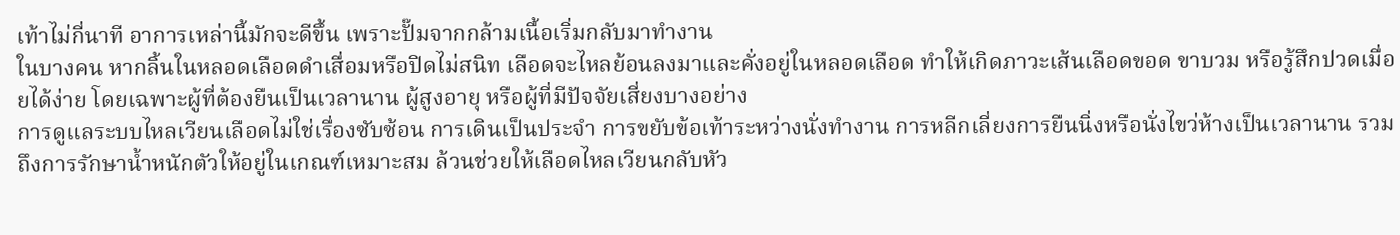เท้าไม่กี่นาที อาการเหล่านี้มักจะดีขึ้น เพราะปั๊มจากกล้ามเนื้อเริ่มกลับมาทำงาน
ในบางคน หากลิ้นในหลอดเลือดดำเสื่อมหรือปิดไม่สนิท เลือดจะไหลย้อนลงมาและคั่งอยู่ในหลอดเลือด ทำให้เกิดภาวะเส้นเลือดขอด ขาบวม หรือรู้สึกปวดเมื่อยได้ง่าย โดยเฉพาะผู้ที่ต้องยืนเป็นเวลานาน ผู้สูงอายุ หรือผู้ที่มีปัจจัยเสี่ยงบางอย่าง
การดูแลระบบไหลเวียนเลือดไม่ใช่เรื่องซับซ้อน การเดินเป็นประจำ การขยับข้อเท้าระหว่างนั่งทำงาน การหลีกเลี่ยงการยืนนิ่งหรือนั่งไขว่ห้างเป็นเวลานาน รวมถึงการรักษาน้ำหนักตัวให้อยู่ในเกณฑ์เหมาะสม ล้วนช่วยให้เลือดไหลเวียนกลับหัว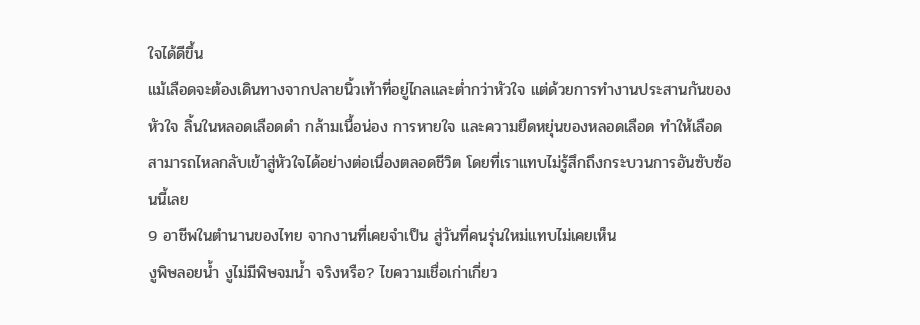ใจได้ดีขึ้น
แม้เลือดจะต้องเดินทางจากปลายนิ้วเท้าที่อยู่ไกลและต่ำกว่าหัวใจ แต่ด้วยการทำงานประสานกันของหัวใจ ลิ้นในหลอดเลือดดำ กล้ามเนื้อน่อง การหายใจ และความยืดหยุ่นของหลอดเลือด ทำให้เลือดสามารถไหลกลับเข้าสู่หัวใจได้อย่างต่อเนื่องตลอดชีวิต โดยที่เราแทบไม่รู้สึกถึงกระบวนการอันซับซ้อนนี้เลย
9 อาชีพในตำนานของไทย จากงานที่เคยจำเป็น สู่วันที่คนรุ่นใหม่แทบไม่เคยเห็น
งูพิษลอยน้ำ งูไม่มีพิษจมน้ำ จริงหรือ? ไขความเชื่อเก่าเกี่ยว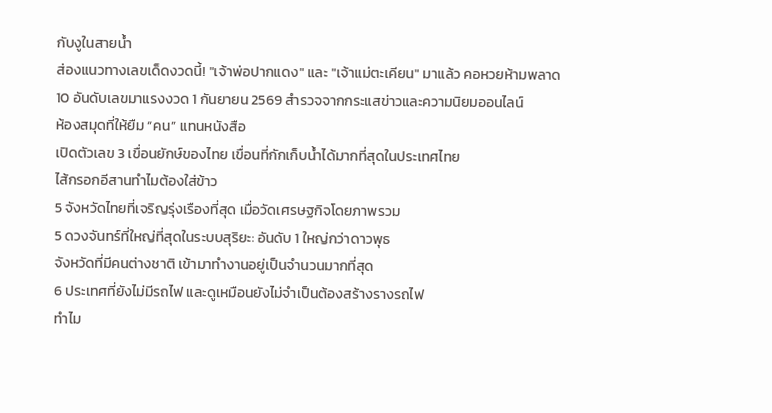กับงูในสายน้ำ
ส่องแนวทางเลขเด็ดงวดนี้! "เจ้าพ่อปากแดง" และ "เจ้าแม่ตะเคียน" มาแล้ว คอหวยห้ามพลาด
10 อันดับเลขมาแรงงวด 1 กันยายน 2569 สำรวจจากกระแสข่าวและความนิยมออนไลน์
ห้องสมุดที่ให้ยืม “คน” แทนหนังสือ
เปิดตัวเลข 3 เขื่อนยักษ์ของไทย เขื่อนที่กักเก็บน้ำได้มากที่สุดในประเทศไทย
ไส้กรอกอีสานทำไมต้องใส่ข้าว
5 จังหวัดไทยที่เจริญรุ่งเรืองที่สุด เมื่อวัดเศรษฐกิจโดยภาพรวม
5 ดวงจันทร์ที่ใหญ่ที่สุดในระบบสุริยะ: อันดับ 1 ใหญ่กว่าดาวพุธ
จังหวัดที่มีคนต่างชาติ เข้ามาทำงานอยู่เป็นจำนวนมากที่สุด
6 ประเทศที่ยังไม่มีรถไฟ และดูเหมือนยังไม่จำเป็นต้องสร้างรางรถไฟ
ทำไม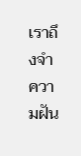เราถึงจำความฝัน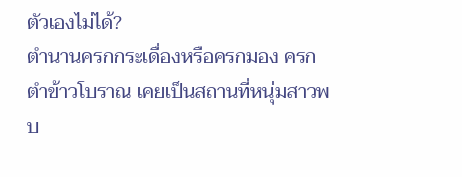ตัวเองไม่ได้?
ตำนานครกกระเดื่องหรือครกมอง ครกตำข้าวโบราณ เคยเป็นสถานที่หนุ่มสาวพบ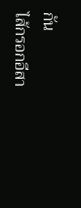กัน
ไส้กรอกอีสา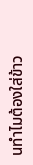นทำไมต้องใส่ข้าว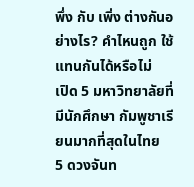พึ่ง กับ เพิ่ง ต่างกันอย่างไร? คำไหนถูก ใช้แทนกันได้หรือไม่
เปิด 5 มหาวิทยาลัยที่มีนักศึกษา กัมพูชาเรียนมากที่สุดในไทย
5 ดวงจันท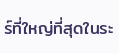ร์ที่ใหญ่ที่สุดในระ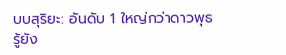บบสุริยะ: อันดับ 1 ใหญ่กว่าดาวพุธ
รู้ยัง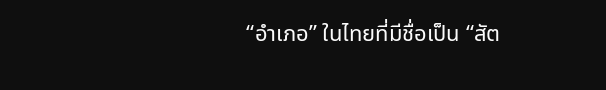“อำเภอ” ในไทยที่มีชื่อเป็น “สัต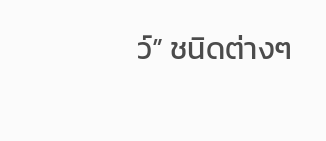ว์” ชนิดต่างๆ